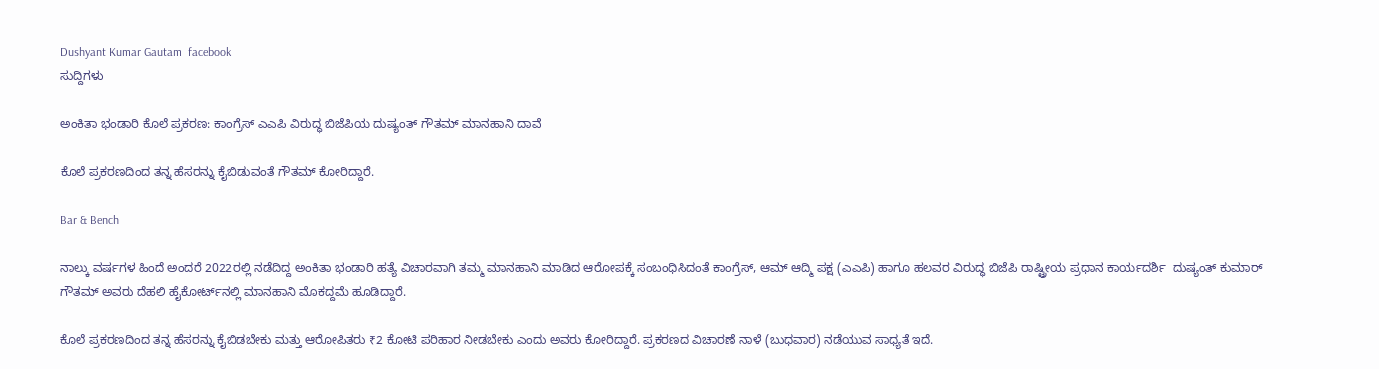Dushyant Kumar Gautam  facebook
ಸುದ್ದಿಗಳು

ಅಂಕಿತಾ ಭಂಡಾರಿ ಕೊಲೆ ಪ್ರಕರಣ: ಕಾಂಗ್ರೆಸ್ ಎಎಪಿ ವಿರುದ್ಧ ಬಿಜೆಪಿಯ ದುಷ್ಯಂತ್ ಗೌತಮ್ ಮಾನಹಾನಿ ದಾವೆ

ಕೊಲೆ ಪ್ರಕರಣದಿಂದ ತನ್ನ ಹೆಸರನ್ನು ಕೈಬಿಡುವಂತೆ ಗೌತಮ್ ಕೋರಿದ್ದಾರೆ.

Bar & Bench

ನಾಲ್ಕು ವರ್ಷಗಳ ಹಿಂದೆ ಅಂದರೆ 2022ರಲ್ಲಿ ನಡೆದಿದ್ದ ಅಂಕಿತಾ ಭಂಡಾರಿ ಹತ್ಯೆ ವಿಚಾರವಾಗಿ ತಮ್ಮ ಮಾನಹಾನಿ ಮಾಡಿದ ಆರೋಪಕ್ಕೆ ಸಂಬಂಧಿಸಿದಂತೆ ಕಾಂಗ್ರೆಸ್, ಆಮ್ ಆದ್ಮಿ ಪಕ್ಷ (ಎಎಪಿ) ಹಾಗೂ ಹಲವರ ವಿರುದ್ಧ ಬಿಜೆಪಿ ರಾಷ್ಟ್ರೀಯ ಪ್ರಧಾನ ಕಾರ್ಯದರ್ಶಿ  ದುಷ್ಯಂತ್ ಕುಮಾರ್ ಗೌತಮ್ ಅವರು ದೆಹಲಿ ಹೈಕೋರ್ಟ್‌ನಲ್ಲಿ ಮಾನಹಾನಿ ಮೊಕದ್ದಮೆ ಹೂಡಿದ್ದಾರೆ.

ಕೊಲೆ ಪ್ರಕರಣದಿಂದ ತನ್ನ ಹೆಸರನ್ನು ಕೈಬಿಡಬೇಕು ಮತ್ತು ಆರೋಪಿತರು ₹2 ಕೋಟಿ ಪರಿಹಾರ ನೀಡಬೇಕು ಎಂದು ಅವರು ಕೋರಿದ್ದಾರೆ. ಪ್ರಕರಣದ ವಿಚಾರಣೆ ನಾಳೆ (ಬುಧವಾರ) ನಡೆಯುವ ಸಾಧ್ಯತೆ ಇದೆ.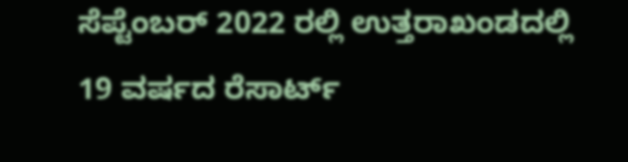ಸೆಪ್ಟೆಂಬರ್ 2022 ರಲ್ಲಿ ಉತ್ತರಾಖಂಡದಲ್ಲಿ 19 ವರ್ಷದ ರೆಸಾರ್ಟ್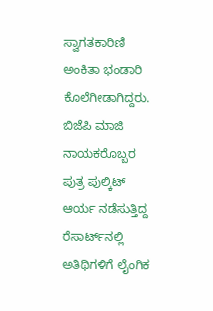ಸ್ವಾಗತಕಾರಿಣಿ ಅಂಕಿತಾ ಭಂಡಾರಿ ಕೊಲೆಗೀಡಾಗಿದ್ದರು. ಬಿಜೆಪಿ ಮಾಜಿ ನಾಯಕರೊಬ್ಬರ ಪುತ್ರ ಪುಲ್ಕಿಟ್‌ ಆರ್ಯ ನಡೆಸುತ್ತಿದ್ದ ರೆಸಾರ್ಟ್‌ನಲ್ಲಿ ಅತಿಥಿಗಳಿಗೆ ಲೈಂಗಿಕ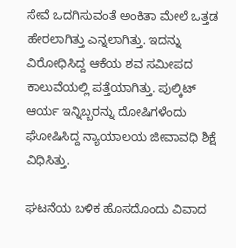ಸೇವೆ ಒದಗಿಸುವಂತೆ ಅಂಕಿತಾ ಮೇಲೆ ಒತ್ತಡ ಹೇರಲಾಗಿತ್ತು ಎನ್ನಲಾಗಿತ್ತು. ಇದನ್ನು ವಿರೋಧಿಸಿದ್ದ ಆಕೆಯ ಶವ ಸಮೀಪದ ಕಾಲುವೆಯಲ್ಲಿ ಪತ್ತೆಯಾಗಿತ್ತು. ಪುಲ್ಕಿಟ್‌ ಆರ್ಯ ಇನ್ನಿಬ್ಬರನ್ನು ದೋಷಿಗಳೆಂದು ಘೋಷಿಸಿದ್ದ ನ್ಯಾಯಾಲಯ ಜೀವಾವಧಿ ಶಿಕ್ಷೆ ವಿಧಿಸಿತ್ತು.

ಘಟನೆಯ ಬಳಿಕ ಹೊಸದೊಂದು ವಿವಾದ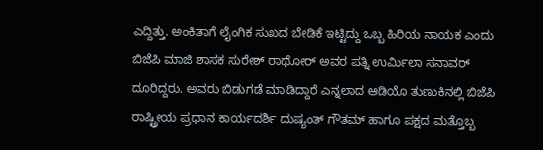ಎದ್ದಿತ್ತು. ಅಂಕಿತಾಗೆ ಲೈಂಗಿಕ ಸುಖದ ಬೇಡಿಕೆ ಇಟ್ಟಿದ್ದು ಒಬ್ಬ ಹಿರಿಯ ನಾಯಕ ಎಂದು ಬಿಜೆಪಿ ಮಾಜಿ ಶಾಸಕ ಸುರೇಶ್ ರಾಥೋರ್ ಅವರ ಪತ್ನಿ ಉರ್ಮಿಲಾ ಸನಾವರ್ ದೂರಿದ್ದರು. ಅವರು ಬಿಡುಗಡೆ ಮಾಡಿದ್ದಾರೆ ಎನ್ನಲಾದ ಆಡಿಯೊ ತುಣುಕಿನಲ್ಲಿ ಬಿಜೆಪಿ ರಾಷ್ಟ್ರೀಯ ಪ್ರಧಾನ ಕಾರ್ಯದರ್ಶಿ ದುಷ್ಯಂತ್ ಗೌತಮ್ ಹಾಗೂ ಪಕ್ಷದ ಮತ್ತೊಬ್ಬ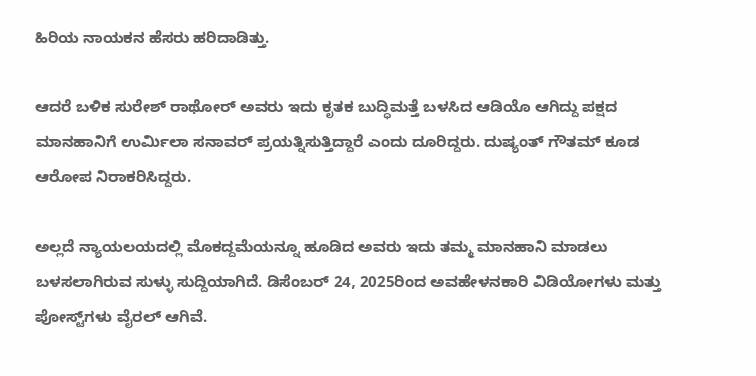ಹಿರಿಯ ನಾಯಕನ ಹೆಸರು ಹರಿದಾಡಿತ್ತು.

ಆದರೆ ಬಳಿಕ ಸುರೇಶ್ ರಾಥೋರ್ ಅವರು ಇದು ಕೃತಕ ಬುದ್ಧಿಮತ್ತೆ ಬಳಸಿದ ಆಡಿಯೊ ಆಗಿದ್ದು ಪಕ್ಷದ ಮಾನಹಾನಿಗೆ ಉರ್ಮಿಲಾ ಸನಾವರ್ ಪ್ರಯತ್ನಿಸುತ್ತಿದ್ದಾರೆ ಎಂದು ದೂರಿದ್ದರು. ದುಷ್ಯಂತ್ ಗೌತಮ್ ಕೂಡ ಆರೋಪ ನಿರಾಕರಿಸಿದ್ದರು.

ಅಲ್ಲದೆ ನ್ಯಾಯಲಯದಲ್ಲಿ ಮೊಕದ್ದಮೆಯನ್ನೂ ಹೂಡಿದ ಅವರು ಇದು ತಮ್ಮ ಮಾನಹಾನಿ ಮಾಡಲು ಬಳಸಲಾಗಿರುವ ಸುಳ್ಳು ಸುದ್ದಿಯಾಗಿದೆ. ಡಿಸೆಂಬರ್ 24, 2025ರಿಂದ ಅವಹೇಳನಕಾರಿ ವಿಡಿಯೋಗಳು ಮತ್ತು ಪೋಸ್ಟ್‌ಗಳು ವೈರಲ್ ಆಗಿವೆ.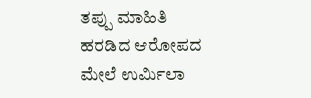ತಪ್ಪು ಮಾಹಿತಿ ಹರಡಿದ ಆರೋಪದ ಮೇಲೆ ಉರ್ಮಿಲಾ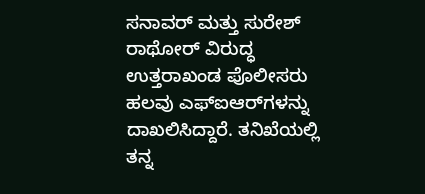ಸನಾವರ್ ಮತ್ತು ಸುರೇಶ್ ರಾಥೋರ್ ವಿರುದ್ಧ ಉತ್ತರಾಖಂಡ ಪೊಲೀಸರು ಹಲವು ಎಫ್‌ಐಆರ್‌ಗಳನ್ನು ದಾಖಲಿಸಿದ್ದಾರೆ. ತನಿಖೆಯಲ್ಲಿ ತನ್ನ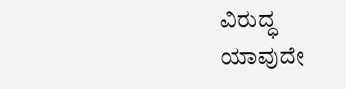ವಿರುದ್ಧ ಯಾವುದೇ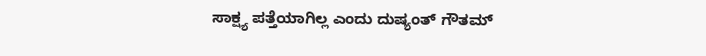ಸಾಕ್ಷ್ಯ ಪತ್ತೆಯಾಗಿಲ್ಲ ಎಂದು ದುಷ್ಯಂತ್‌ ಗೌತಮ್‌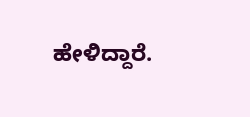ಹೇಳಿದ್ದಾರೆ.